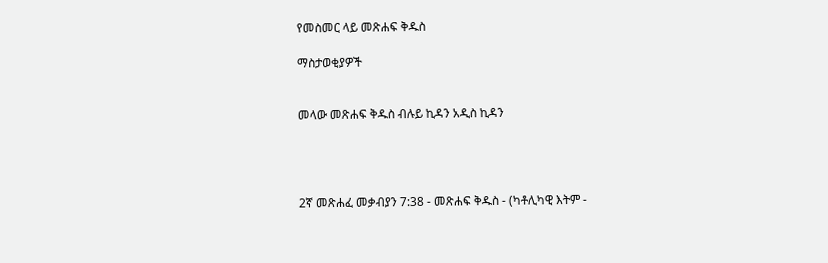የመስመር ላይ መጽሐፍ ቅዱስ

ማስታወቂያዎች


መላው መጽሐፍ ቅዱስ ብሉይ ኪዳን አዲስ ኪዳን




2ኛ መጽሐፈ መቃብያን 7:38 - መጽሐፍ ቅዱስ - (ካቶሊካዊ እትም -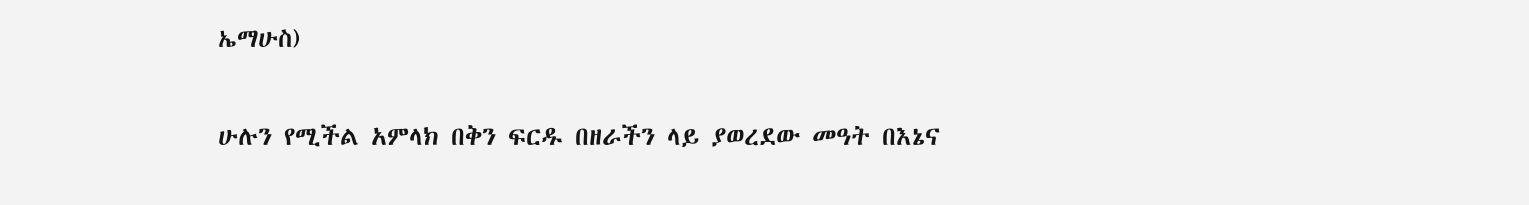ኤማሁስ)

ሁሉን የሚችል አምላክ በቅን ፍርዱ በዘራችን ላይ ያወረደው መዓት በእኔና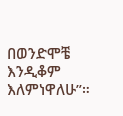በወንድሞቼ እንዲቆም እለምነዋለሁ”።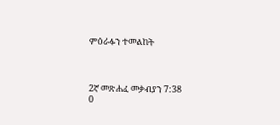ምዕራፉን ተመልከት



2ኛ መጽሐፈ መቃብያን 7:38
0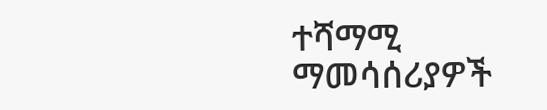ተሻማሚ ማመሳሰሪያዎች